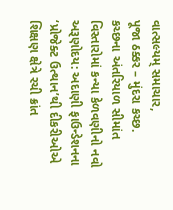વાત્સલ્યમ્ સમાચાર,
પૂજા ઠક્કર – મુંદરા કચ્છ.
કચ્છના અંતરિયાળ સીમાંત વિસ્તારોમાં કન્યા કેળવણીનો નવો અરૂણોદય: અદાણી ફાઉન્ડેશનના ‘પ્રોજેક્ટ ઉત્થાન’થી દીકરીઓએ શિક્ષણ ક્ષેત્રે રચી ક્રાંત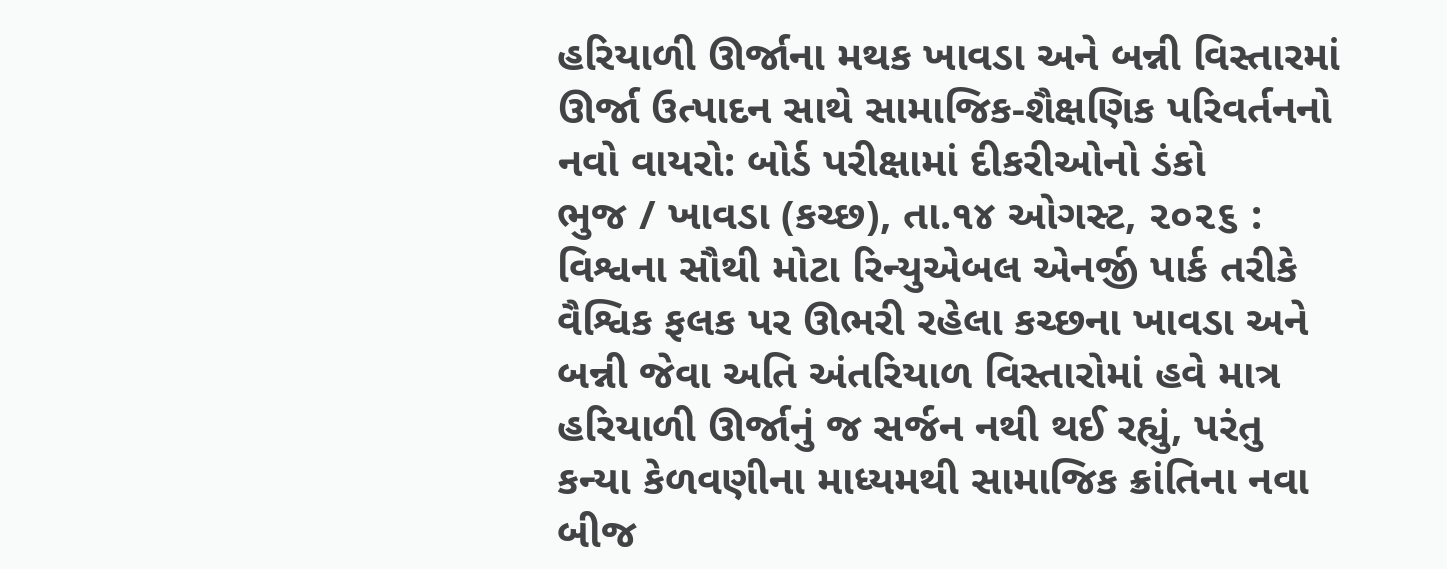હરિયાળી ઊર્જાના મથક ખાવડા અને બન્ની વિસ્તારમાં ઊર્જા ઉત્પાદન સાથે સામાજિક-શૈક્ષણિક પરિવર્તનનો નવો વાયરો: બોર્ડ પરીક્ષામાં દીકરીઓનો ડંકો
ભુજ / ખાવડા (કચ્છ), તા.૧૪ ઓગસ્ટ, ૨૦૨૬ :
વિશ્વના સૌથી મોટા રિન્યુએબલ એનર્જી પાર્ક તરીકે વૈશ્વિક ફલક પર ઊભરી રહેલા કચ્છના ખાવડા અને બન્ની જેવા અતિ અંતરિયાળ વિસ્તારોમાં હવે માત્ર હરિયાળી ઊર્જાનું જ સર્જન નથી થઈ રહ્યું, પરંતુ કન્યા કેળવણીના માધ્યમથી સામાજિક ક્રાંતિના નવા બીજ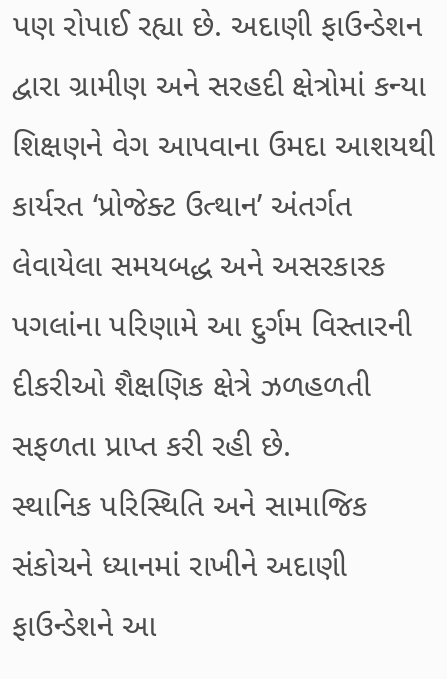પણ રોપાઈ રહ્યા છે. અદાણી ફાઉન્ડેશન દ્વારા ગ્રામીણ અને સરહદી ક્ષેત્રોમાં કન્યા શિક્ષણને વેગ આપવાના ઉમદા આશયથી કાર્યરત ‘પ્રોજેક્ટ ઉત્થાન’ અંતર્ગત લેવાયેલા સમયબદ્ધ અને અસરકારક પગલાંના પરિણામે આ દુર્ગમ વિસ્તારની દીકરીઓ શૈક્ષણિક ક્ષેત્રે ઝળહળતી સફળતા પ્રાપ્ત કરી રહી છે.
સ્થાનિક પરિસ્થિતિ અને સામાજિક સંકોચને ધ્યાનમાં રાખીને અદાણી ફાઉન્ડેશને આ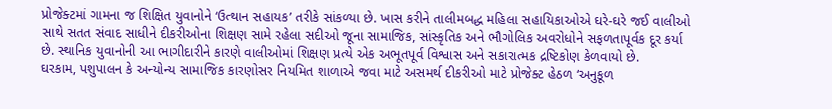પ્રોજેક્ટમાં ગામના જ શિક્ષિત યુવાનોને ‘ઉત્થાન સહાયક’ તરીકે સાંકળ્યા છે. ખાસ કરીને તાલીમબદ્ધ મહિલા સહાયિકાઓએ ઘરે-ઘરે જઈ વાલીઓ સાથે સતત સંવાદ સાધીને દીકરીઓના શિક્ષણ સામે રહેલા સદીઓ જૂના સામાજિક, સાંસ્કૃતિક અને ભૌગોલિક અવરોધોને સફળતાપૂર્વક દૂર કર્યા છે. સ્થાનિક યુવાનોની આ ભાગીદારીને કારણે વાલીઓમાં શિક્ષણ પ્રત્યે એક અભૂતપૂર્વ વિશ્વાસ અને સકારાત્મક દ્રષ્ટિકોણ કેળવાયો છે.
ઘરકામ, પશુપાલન કે અન્યોન્ય સામાજિક કારણોસર નિયમિત શાળાએ જવા માટે અસમર્થ દીકરીઓ માટે પ્રોજેક્ટ હેઠળ ‘અનુકૂળ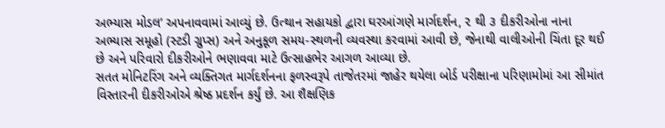અભ્યાસ મોડલ’ અપનાવવામાં આવ્યું છે. ઉત્થાન સહાયકો દ્વારા ઘરઆંગણે માર્ગદર્શન, ૨ થી ૩ દીકરીઓના નાના અભ્યાસ સમૂહો (સ્ટડી ગ્રુપ્સ) અને અનુકૂળ સમય-સ્થળની વ્યવસ્થા કરવામાં આવી છે, જેનાથી વાલીઓની ચિંતા દૂર થઈ છે અને પરિવારો દીકરીઓને ભણાવવા માટે ઉત્સાહભેર આગળ આવ્યા છે.
સતત મોનિટરિંગ અને વ્યક્તિગત માર્ગદર્શનના ફળસ્વરૂપે તાજેતરમાં જાહેર થયેલા બોર્ડ પરીક્ષાના પરિણામોમાં આ સીમાંત વિસ્તારની દીકરીઓએ શ્રેષ્ઠ પ્રદર્શન કર્યું છે. આ શૈક્ષણિક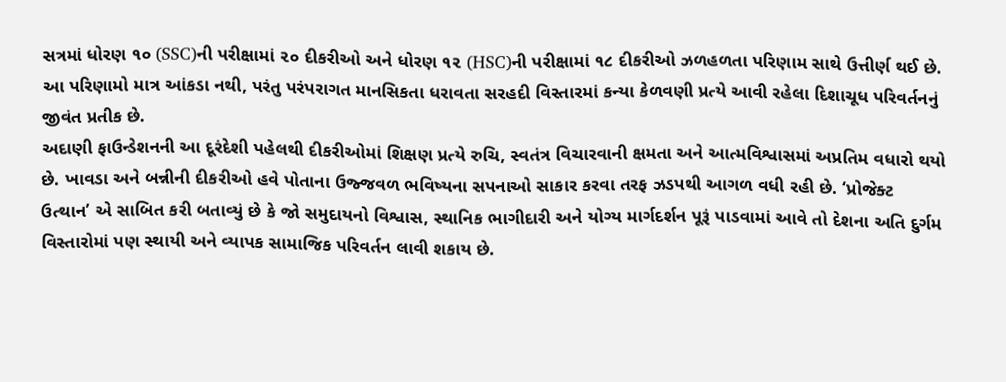સત્રમાં ધોરણ ૧૦ (SSC)ની પરીક્ષામાં ૨૦ દીકરીઓ અને ધોરણ ૧૨ (HSC)ની પરીક્ષામાં ૧૮ દીકરીઓ ઝળહળતા પરિણામ સાથે ઉત્તીર્ણ થઈ છે. આ પરિણામો માત્ર આંકડા નથી, પરંતુ પરંપરાગત માનસિકતા ધરાવતા સરહદી વિસ્તારમાં કન્યા કેળવણી પ્રત્યે આવી રહેલા દિશાચૂધ પરિવર્તનનું જીવંત પ્રતીક છે.
અદાણી ફાઉન્ડેશનની આ દૂરંદેશી પહેલથી દીકરીઓમાં શિક્ષણ પ્રત્યે રુચિ, સ્વતંત્ર વિચારવાની ક્ષમતા અને આત્મવિશ્વાસમાં અપ્રતિમ વધારો થયો છે. ખાવડા અને બન્નીની દીકરીઓ હવે પોતાના ઉજ્જવળ ભવિષ્યના સપનાઓ સાકાર કરવા તરફ ઝડપથી આગળ વધી રહી છે. ‘પ્રોજેક્ટ ઉત્થાન’ એ સાબિત કરી બતાવ્યું છે કે જો સમુદાયનો વિશ્વાસ, સ્થાનિક ભાગીદારી અને યોગ્ય માર્ગદર્શન પૂરૂં પાડવામાં આવે તો દેશના અતિ દુર્ગમ વિસ્તારોમાં પણ સ્થાયી અને વ્યાપક સામાજિક પરિવર્તન લાવી શકાય છે.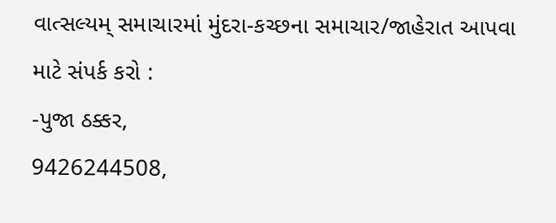વાત્સલ્યમ્ સમાચારમાં મુંદરા-કચ્છના સમાચાર/જાહેરાત આપવા માટે સંપર્ક કરો :
-પુજા ઠક્કર,
9426244508,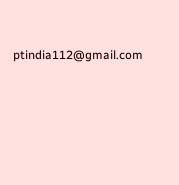ptindia112@gmail.com